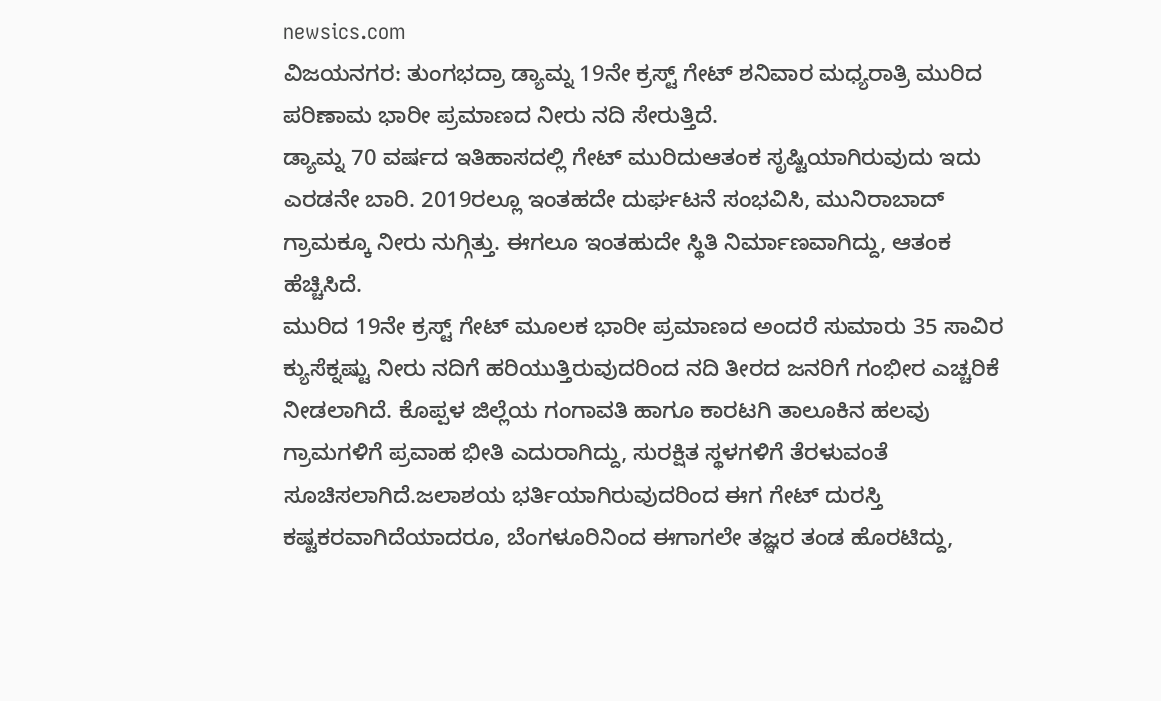newsics.com
ವಿಜಯನಗರ: ತುಂಗಭದ್ರಾ ಡ್ಯಾಮ್ನ 19ನೇ ಕ್ರಸ್ಟ್ ಗೇಟ್ ಶನಿವಾರ ಮಧ್ಯರಾತ್ರಿ ಮುರಿದ ಪರಿಣಾಮ ಭಾರೀ ಪ್ರಮಾಣದ ನೀರು ನದಿ ಸೇರುತ್ತಿದೆ.
ಡ್ಯಾಮ್ನ 70 ವರ್ಷದ ಇತಿಹಾಸದಲ್ಲಿ ಗೇಟ್ ಮುರಿದುಆತಂಕ ಸೃಷ್ಟಿಯಾಗಿರುವುದು ಇದು ಎರಡನೇ ಬಾರಿ. 2019ರಲ್ಲೂ ಇಂತಹದೇ ದುರ್ಘಟನೆ ಸಂಭವಿಸಿ, ಮುನಿರಾಬಾದ್ ಗ್ರಾಮಕ್ಕೂ ನೀರು ನುಗ್ಗಿತ್ತು. ಈಗಲೂ ಇಂತಹುದೇ ಸ್ಥಿತಿ ನಿರ್ಮಾಣವಾಗಿದ್ದು, ಆತಂಕ ಹೆಚ್ಚಿಸಿದೆ.
ಮುರಿದ 19ನೇ ಕ್ರಸ್ಟ್ ಗೇಟ್ ಮೂಲಕ ಭಾರೀ ಪ್ರಮಾಣದ ಅಂದರೆ ಸುಮಾರು 35 ಸಾವಿರ ಕ್ಯುಸೆಕ್ನಷ್ಟು ನೀರು ನದಿಗೆ ಹರಿಯುತ್ತಿರುವುದರಿಂದ ನದಿ ತೀರದ ಜನರಿಗೆ ಗಂಭೀರ ಎಚ್ಚರಿಕೆ ನೀಡಲಾಗಿದೆ. ಕೊಪ್ಪಳ ಜಿಲ್ಲೆಯ ಗಂಗಾವತಿ ಹಾಗೂ ಕಾರಟಗಿ ತಾಲೂಕಿನ ಹಲವು ಗ್ರಾಮಗಳಿಗೆ ಪ್ರವಾಹ ಭೀತಿ ಎದುರಾಗಿದ್ದು, ಸುರಕ್ಷಿತ ಸ್ಥಳಗಳಿಗೆ ತೆರಳುವಂತೆ ಸೂಚಿಸಲಾಗಿದೆ.ಜಲಾಶಯ ಭರ್ತಿಯಾಗಿರುವುದರಿಂದ ಈಗ ಗೇಟ್ ದುರಸ್ತಿ ಕಷ್ಟಕರವಾಗಿದೆಯಾದರೂ, ಬೆಂಗಳೂರಿನಿಂದ ಈಗಾಗಲೇ ತಜ್ಞರ ತಂಡ ಹೊರಟಿದ್ದು,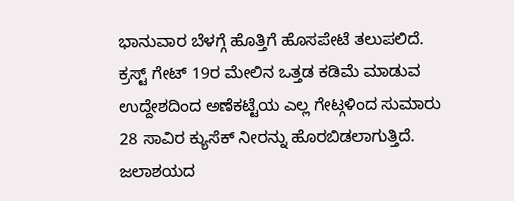ಭಾನುವಾರ ಬೆಳಗ್ಗೆ ಹೊತ್ತಿಗೆ ಹೊಸಪೇಟೆ ತಲುಪಲಿದೆ.
ಕ್ರಸ್ಟ್ ಗೇಟ್ 19ರ ಮೇಲಿನ ಒತ್ತಡ ಕಡಿಮೆ ಮಾಡುವ ಉದ್ದೇಶದಿಂದ ಅಣೆಕಟ್ಟೆಯ ಎಲ್ಲ ಗೇಟ್ಗಳಿಂದ ಸುಮಾರು 28 ಸಾವಿರ ಕ್ಯುಸೆಕ್ ನೀರನ್ನು ಹೊರಬಿಡಲಾಗುತ್ತಿದೆ. ಜಲಾಶಯದ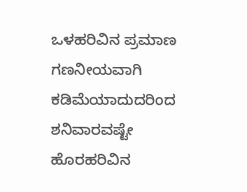ಒಳಹರಿವಿನ ಪ್ರಮಾಣ ಗಣನೀಯವಾಗಿ ಕಡಿಮೆಯಾದುದರಿಂದ ಶನಿವಾರವಷ್ಟೇ ಹೊರಹರಿವಿನ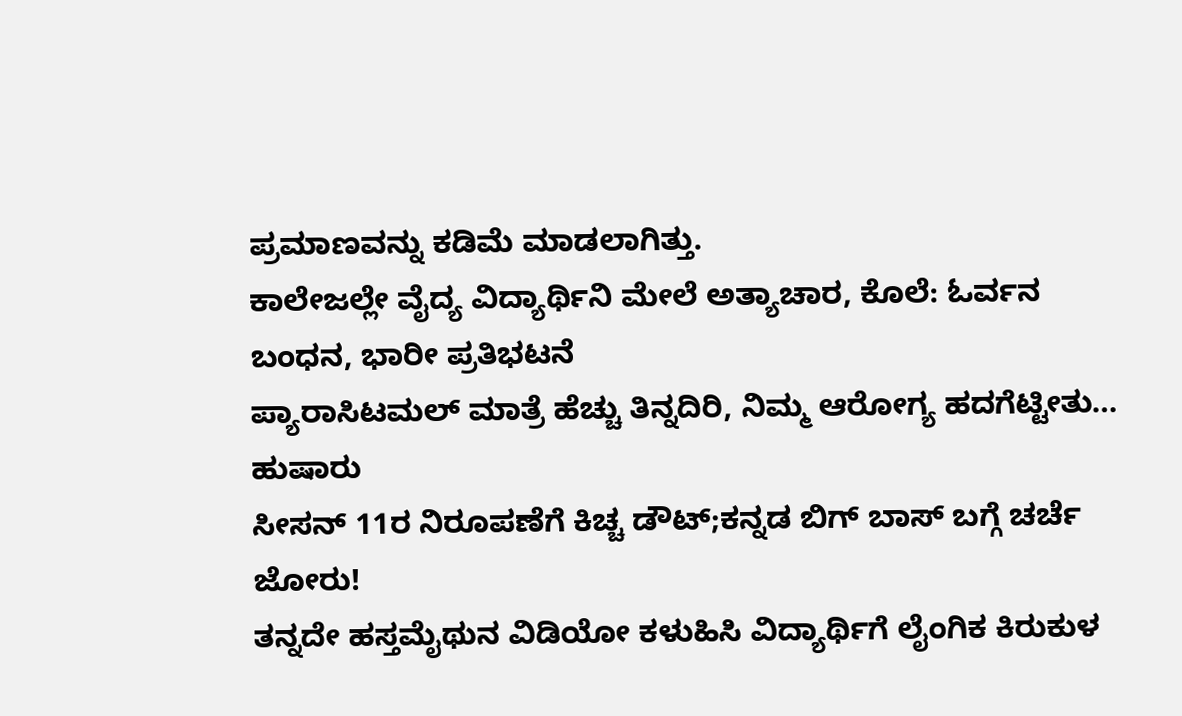ಪ್ರಮಾಣವನ್ನು ಕಡಿಮೆ ಮಾಡಲಾಗಿತ್ತು.
ಕಾಲೇಜಲ್ಲೇ ವೈದ್ಯ ವಿದ್ಯಾರ್ಥಿನಿ ಮೇಲೆ ಅತ್ಯಾಚಾರ, ಕೊಲೆ: ಓರ್ವನ ಬಂಧನ, ಭಾರೀ ಪ್ರತಿಭಟನೆ
ಪ್ಯಾರಾಸಿಟಮಲ್ ಮಾತ್ರೆ ಹೆಚ್ಚು ತಿನ್ನದಿರಿ, ನಿಮ್ಮ ಆರೋಗ್ಯ ಹದಗೆಟ್ಟೀತು… ಹುಷಾರು
ಸೀಸನ್ 11ರ ನಿರೂಪಣೆಗೆ ಕಿಚ್ಚ ಡೌಟ್;ಕನ್ನಡ ಬಿಗ್ ಬಾಸ್ ಬಗ್ಗೆ ಚರ್ಚೆ ಜೋರು!
ತನ್ನದೇ ಹಸ್ತಮೈಥುನ ವಿಡಿಯೋ ಕಳುಹಿಸಿ ವಿದ್ಯಾರ್ಥಿಗೆ ಲೈಂಗಿಕ ಕಿರುಕುಳ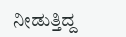ನೀಡುತ್ತಿದ್ದ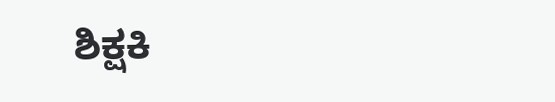ಶಿಕ್ಷಕಿ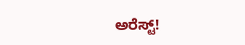ಅರೆಸ್ಟ್!